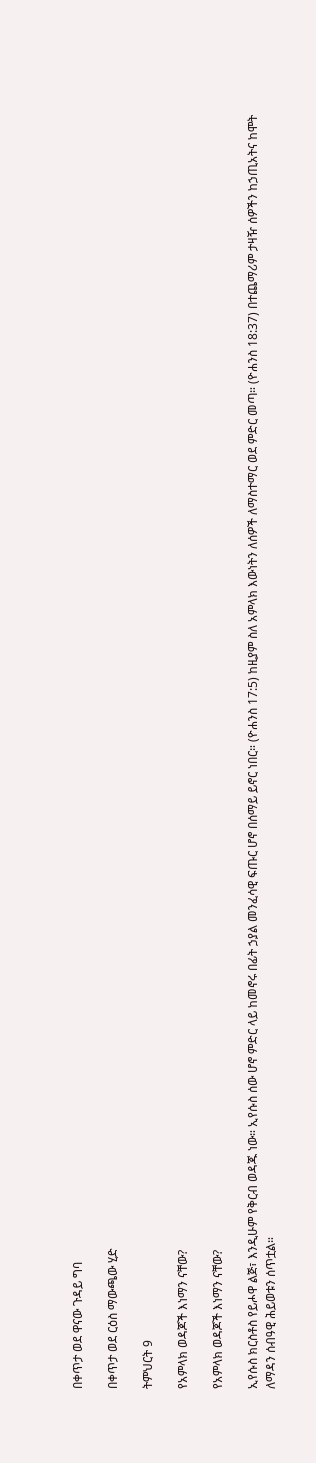በቀጥታ ወደ ዋናው ጉዳይ ግባ

በቀጥታ ወደ ርዕስ ማውጫው ሂድ

ትምህርት 9

የአምላክ ወዳጆች እነማን ናቸው?

የአምላክ ወዳጆች እነማን ናቸው?

ኢየሱስ ክርስቶስ የይሖዋ ልጅ፣ እንዲሁም የቅርብ ወዳጁ ነው። ኢየሱስ ሰው ሆኖ ምድር ላይ ከመኖሩ በፊት ኃያል መንፈሳዊ ፍጡር ሆኖ በሰማይ ይኖር ነበር። (ዮሐንስ 17:5) ከዚያም ስለ አምላክ እውነትን ለሰዎች ለማስተማር ወደ ምድር መጣ። (ዮሐንስ 18:37) በተጨማሪም ታዛዥ ሰዎችን ከኃጢአትና ከሞት ለማዳን ሰብዓዊ ሕይወቱን ሰጥቷል።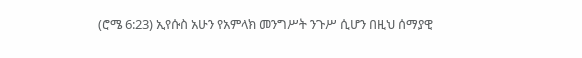(ሮሜ 6:23) ኢየሱስ አሁን የአምላክ መንግሥት ንጉሥ ሲሆን በዚህ ሰማያዊ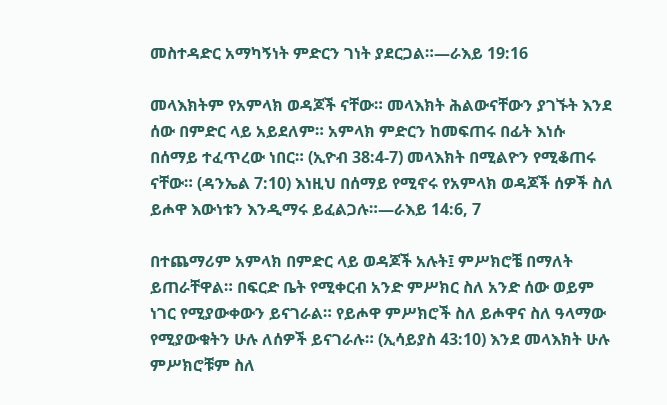መስተዳድር አማካኝነት ምድርን ገነት ያደርጋል።—ራእይ 19:16

መላእክትም የአምላክ ወዳጆች ናቸው። መላእክት ሕልውናቸውን ያገኙት እንደ ሰው በምድር ላይ አይደለም። አምላክ ምድርን ከመፍጠሩ በፊት እነሱ በሰማይ ተፈጥረው ነበር። (ኢዮብ 38:4-7) መላእክት በሚልዮን የሚቆጠሩ ናቸው። (ዳንኤል 7:10) እነዚህ በሰማይ የሚኖሩ የአምላክ ወዳጆች ሰዎች ስለ ይሖዋ እውነቱን እንዲማሩ ይፈልጋሉ።—ራእይ 14:6, 7

በተጨማሪም አምላክ በምድር ላይ ወዳጆች አሉት፤ ምሥክሮቼ በማለት ይጠራቸዋል። በፍርድ ቤት የሚቀርብ አንድ ምሥክር ስለ አንድ ሰው ወይም ነገር የሚያውቀውን ይናገራል። የይሖዋ ምሥክሮች ስለ ይሖዋና ስለ ዓላማው የሚያውቁትን ሁሉ ለሰዎች ይናገራሉ። (ኢሳይያስ 43:10) እንደ መላእክት ሁሉ ምሥክሮቹም ስለ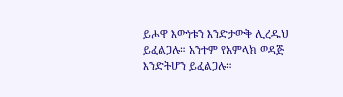ይሖዋ እውነቱን እንድታውቅ ሊረዱህ ይፈልጋሉ። አንተም የአምላክ ወዳጅ እንድትሆን ይፈልጋሉ።